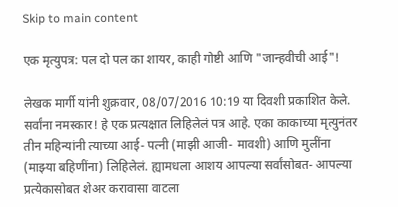Skip to main content

एक मृत्युपत्र: पल दो पल का शायर, काही गोष्टी आणि "जान्हवीची आई"!

लेखक मार्गी यांनी शुक्रवार, 08/07/2016 10:19 या दिवशी प्रकाशित केले.
सर्वांना नमस्कार! हे एक प्रत्यक्षात लिहिलेलं पत्र आहे. एका काकाच्या मृत्युनंतर तीन महिन्यांनी त्याच्या आई- पत्नी (माझी आजी- मावशी) आणि मुलींना (माझ्या बहिणींना) लिहिलेलं. ह्यामधला आशय आपल्या सर्वांसोबत- आपल्या प्रत्येकासोबत शेअर करावासा वाटला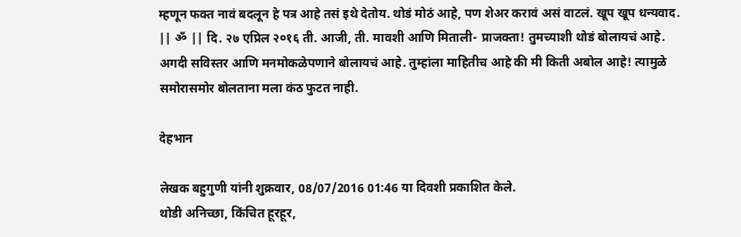म्हणून फक्त नावं बदलून हे पत्र आहे तसं इथे देतोय. थोडं मोठं आहे, पण शेअर करावं असं वाटलं. खूप खूप धन्यवाद. || ॐ || दि. २७ एप्रिल २०१६ ती. आजी, ती. मावशी आणि मिताली- प्राजक्ता! तुमच्याशी थोडं बोलायचं आहे. अगदी सविस्तर आणि मनमोकळेपणाने बोलायचं आहे. तुम्हांला माहितीच आहे की मी किती अबोल आहे! त्यामुळे समोरासमोर बोलताना मला कंठ फुटत नाही.

देहभान

लेखक बहुगुणी यांनी शुक्रवार, 08/07/2016 01:46 या दिवशी प्रकाशित केले.
थोडी अनिच्छा, किंचित हूरहूर,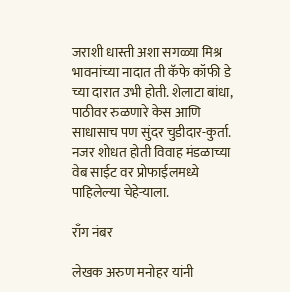जराशी धास्ती अशा सगळ्या मिश्र भावनांच्या नादात ती कॅफे कॉफी डे च्या दारात उभी होती. शेलाटा बांधा, पाठीवर रुळणारे केस आणि साधासाच पण सुंदर चुडीदार-कुर्ता. नजर शोधत होती विवाह मंडळाच्या वेब साईट वर प्रोफाईलमध्ये पाहिलेल्या चेहेर्‍याला.

राँग नंबर

लेखक अरुण मनोहर यांनी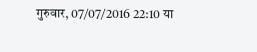गुरुवार, 07/07/2016 22:10 या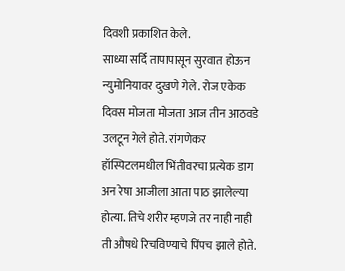दिवशी प्रकाशित केले.
साध्या सर्दि तापापासून सुरवात होऊन न्युमोनियावर दुखणे गेले. रोज एकेक दिवस मोजता मोजता आज तीन आठवडे उलटून गेले होते. रांगणेकर हॉस्पिटलमधील भिंतीवरचा प्रत्येक डाग अन रेषा आजीला आता पाठ झालेल्या होत्या. तिचे शरीर म्हणजे तर नाही नाही ती औषधे रिचविण्याचे पिंपच झाले होते.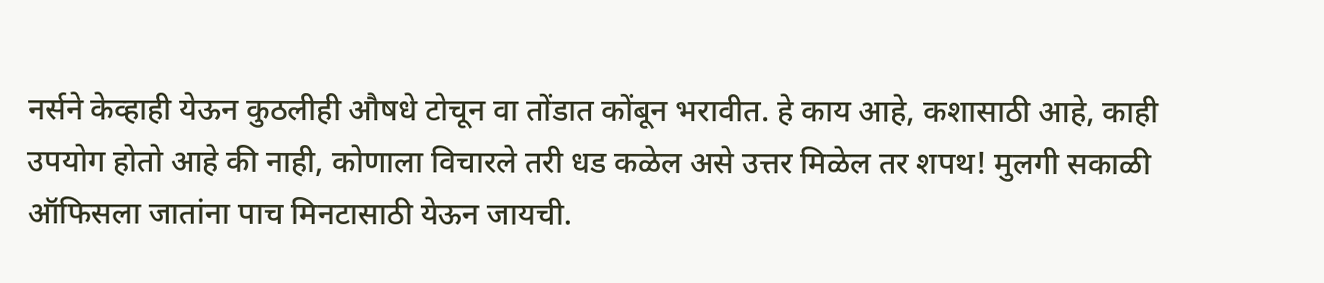नर्सने केव्हाही येऊन कुठलीही औषधे टोचून वा तोंडात कोंबून भरावीत. हे काय आहे, कशासाठी आहे, काही उपयोग होतो आहे की नाही, कोणाला विचारले तरी धड कळेल असे उत्तर मिळेल तर शपथ! मुलगी सकाळी ऑफिसला जातांना पाच मिनटासाठी येऊन जायची.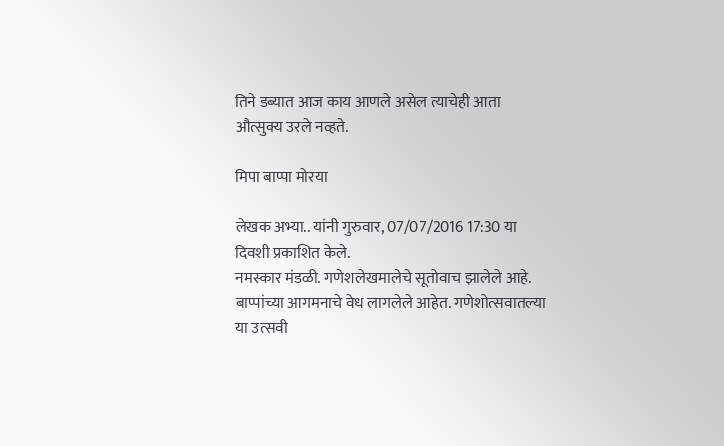तिने डब्यात आज काय आणले असेल त्याचेही आता औत्सुक्य उरले नव्हते.

मिपा बाप्पा मोरया

लेखक अभ्या.. यांनी गुरुवार, 07/07/2016 17:30 या दिवशी प्रकाशित केले.
नमस्कार मंडळी. गणेशलेखमालेचे सूतोवाच झालेले आहे. बाप्पांच्या आगमनाचे वेध लागलेले आहेत. गणेशोत्सवातल्या या उत्सवी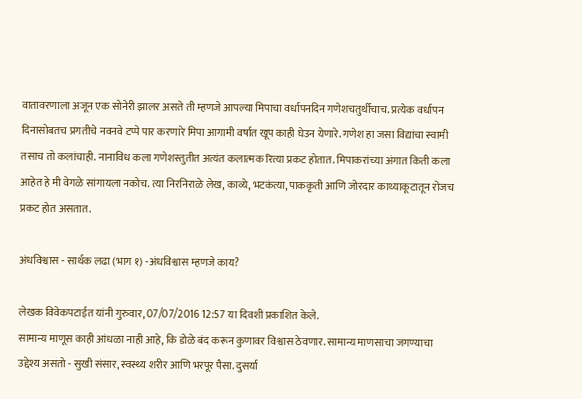वातावरणाला अजून एक सोनेरी झालर असते ती म्हणजे आपल्या मिपाचा वर्धापनदिन गणेशचतुर्थीचाच. प्रत्येक वर्धापन दिनासोबतच प्रगतीचे नवनवे टप्पे पार करणारे मिपा आगामी वर्षात खूप काही घेउन येणारे. गणेश हा जसा विद्यांचा स्वामी तसाच तो कलांचाही. नानाविध कला गणेशस्तुतीत अत्यंत कलात्मक रित्या प्रकट होतात. मिपाकरांच्या अंगात किती कला आहेत हे मी वेगळे सांगायला नकोच. त्या निरनिराळे लेख, काव्ये, भटकंत्या, पाककृती आणि जोरदार काथ्याकूटातून रोजच प्रकट होत असतात.

अंधविश्वास - सार्थक लढा (भाग १) -अंधविश्वास म्हणजे काय?

लेखक विवेकपटाईत यांनी गुरुवार, 07/07/2016 12:57 या दिवशी प्रकाशित केले.
सामान्य माणूस काही आंधळा नाही आहे, कि डोळे बंद करून कुणावर विश्वास ठेवणार. सामान्य माणसाचा जगण्याचा उद्देश्य असतो - सुखी संसार, स्वस्थ्य शरीर आणि भरपूर पैसा. दुसर्या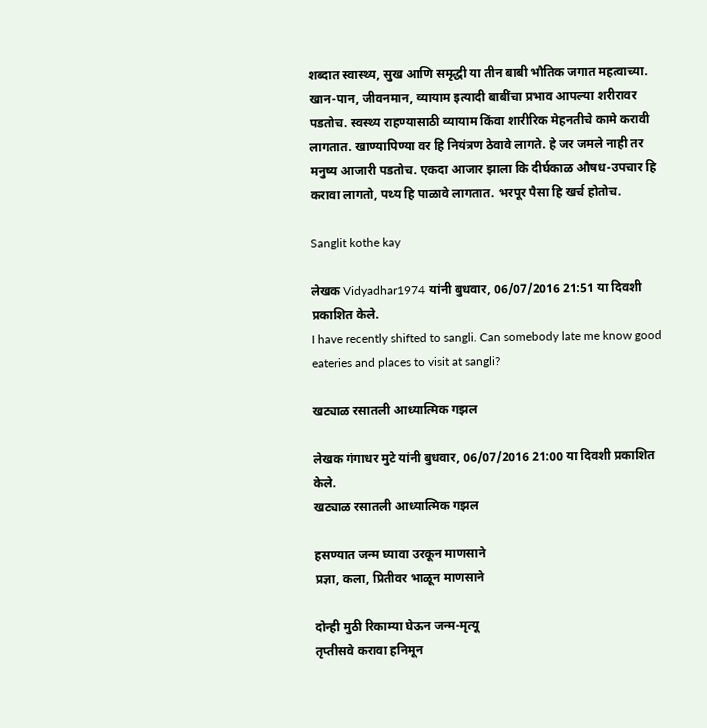शब्दात स्वास्थ्य, सुख आणि समृद्धी या तीन बाबी भौतिक जगात महत्वाच्या. खान-पान, जीवनमान, व्यायाम इत्यादी बाबींचा प्रभाव आपल्या शरीरावर पडतोच. स्वस्थ्य राहण्यासाठी व्यायाम किंवा शारीरिक मेहनतीचे कामे करावी लागतात. खाण्यापिण्या वर हि नियंत्रण ठेवावे लागते. हे जर जमले नाही तर मनुष्य आजारी पडतोच. एकदा आजार झाला कि दीर्घकाळ औषध-उपचार हि करावा लागतो, पथ्य हि पाळावे लागतात. भरपूर पैसा हि खर्च होतोच.

Sanglit kothe kay

लेखक Vidyadhar1974 यांनी बुधवार, 06/07/2016 21:51 या दिवशी प्रकाशित केले.
I have recently shifted to sangli. Can somebody late me know good eateries and places to visit at sangli?

खट्याळ रसातली आध्यात्मिक गझल

लेखक गंगाधर मुटे यांनी बुधवार, 06/07/2016 21:00 या दिवशी प्रकाशित केले.
खट्याळ रसातली आध्यात्मिक गझल

हसण्यात जन्म घ्यावा उरकून माणसाने
प्रज्ञा, कला, प्रितीवर भाळून माणसाने

दोन्ही मुठी रिकाम्या घेऊन जन्म-मृत्यू
तृप्तीसवे करावा हनिमून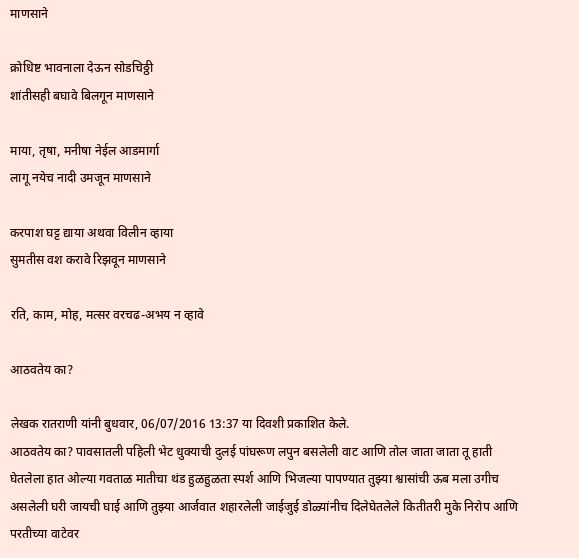माणसाने

क्रोधिष्ट भावनाला देऊन सोडचिठ्ठी
शांतीसही बघावे बिलगून माणसाने

माया, तृषा, मनीषा नेईल आडमार्गा
लागू नयेच नादी उमजून माणसाने

करपाश घट्ट द्याया अथवा विलीन व्हाया
सुमतीस वश करावे रिझवून माणसाने

रति, काम, मोह, मत्सर वरचढ-अभय न व्हावे

आठवतेय का?

लेखक रातराणी यांनी बुधवार, 06/07/2016 13:37 या दिवशी प्रकाशित केले.
आठवतेय का? पावसातली पहिली भेट धुक्याची दुलई पांघरूण लपुन बसलेली वाट आणि तोल जाता जाता तू हाती घेतलेला हात ओल्या गवताळ मातीचा थंड हुळहुळता स्पर्श आणि भिजल्या पापण्यात तुझ्या श्वासांची ऊब मला उगीच असलेली घरी जायची घाई आणि तुझ्या आर्जवात शहारलेली जाईजुई डोळ्यांनीच दिलेघेतलेले कितीतरी मुके निरोप आणि परतीच्या वाटेवर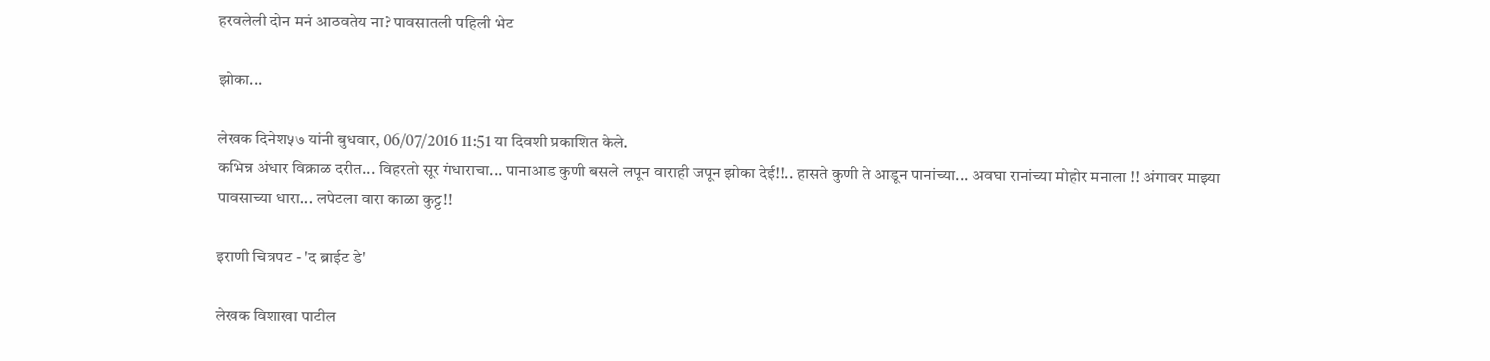हरवलेली दोन मनं आठवतेय ना? पावसातली पहिली भेट

झोका...

लेखक दिनेश५७ यांनी बुधवार, 06/07/2016 11:51 या दिवशी प्रकाशित केले.
कभिन्न अंधार विक्राळ दरीत... विहरतो सूर गंधाराचा... पानाआड कुणी बसले लपून वाराही जपून झोका देई!!.. हासते कुणी ते आडून पानांच्या... अवघा रानांच्या मोहोर मनाला !! अंगावर माझ्या पावसाच्या धारा... लपेटला वारा काळा कुट्ट!!

इराणी चित्रपट - 'द ब्राईट डे'

लेखक विशाखा पाटील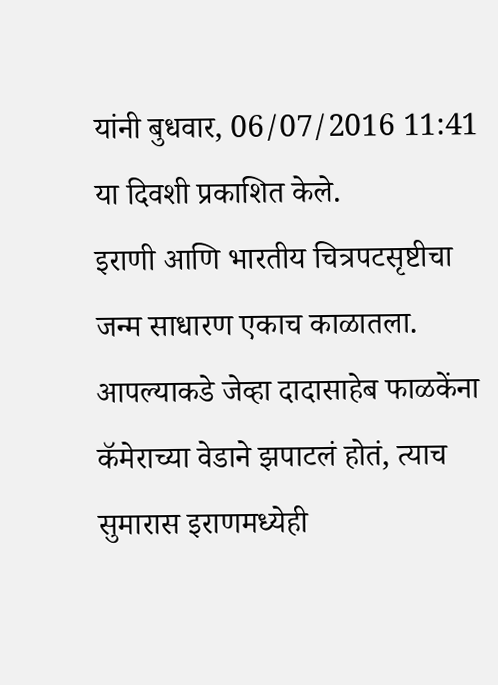यांनी बुधवार, 06/07/2016 11:41 या दिवशी प्रकाशित केले.
इराणी आणि भारतीय चित्रपटसृष्टीचा जन्म साधारण एकाच काळातला. आपल्याकडे जेव्हा दादासाहेब फाळकेंना कॅमेराच्या वेडाने झपाटलं होतं, त्याच सुमारास इराणमध्येही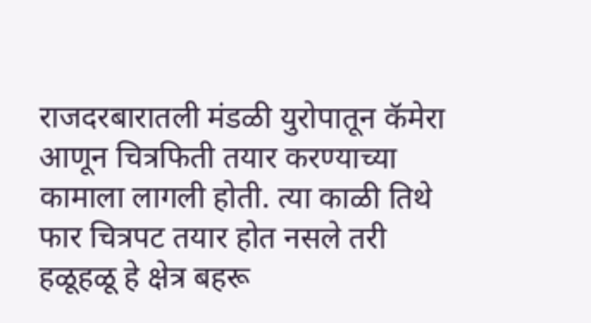राजदरबारातली मंडळी युरोपातून कॅमेरा आणून चित्रफिती तयार करण्याच्या कामाला लागली होती. त्या काळी तिथे फार चित्रपट तयार होत नसले तरी हळूहळू हे क्षेत्र बहरू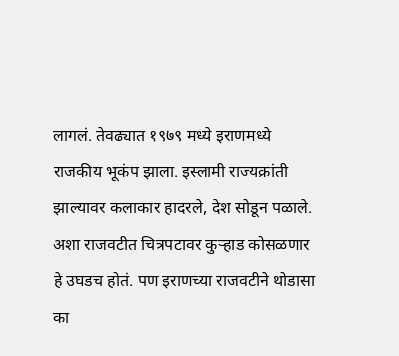लागलं. तेवढ्यात १९७९ मध्ये इराणमध्ये राजकीय भूकंप झाला. इस्लामी राज्यक्रांती झाल्यावर कलाकार हादरले, देश सोडून पळाले. अशा राजवटीत चित्रपटावर कुऱ्हाड कोसळणार हे उघडच होतं. पण इराणच्या राजवटीने थोडासा का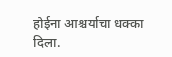होईना आश्चर्याचा धक्का दिला.